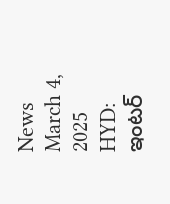News March 4, 2025
HYD: ఇంటర్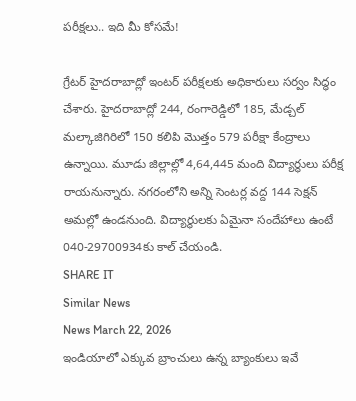పరీక్షలు.. ఇది మీ కోసమే!

గ్రేటర్ హైదరాబాద్లో ఇంటర్ పరీక్షలకు అధికారులు సర్వం సిద్ధం చేశారు. హైదరాబాద్లో 244, రంగారెడ్డిలో 185, మేడ్చల్ మల్కాజిగిరిలో 150 కలిపి మొత్తం 579 పరీక్షా కేంద్రాలు ఉన్నాయి. మూడు జిల్లాల్లో 4,64,445 మంది విద్యార్థులు పరీక్ష రాయనున్నారు. నగరంలోని అన్ని సెంటర్ల వద్ద 144 సెక్షన్ అమల్లో ఉండనుంది. విద్యార్థులకు ఏమైనా సందేహాలు ఉంటే 040-29700934కు కాల్ చేయండి.
SHARE IT
Similar News
News March 22, 2026
ఇండియాలో ఎక్కువ బ్రాంచులు ఉన్న బ్యాంకులు ఇవే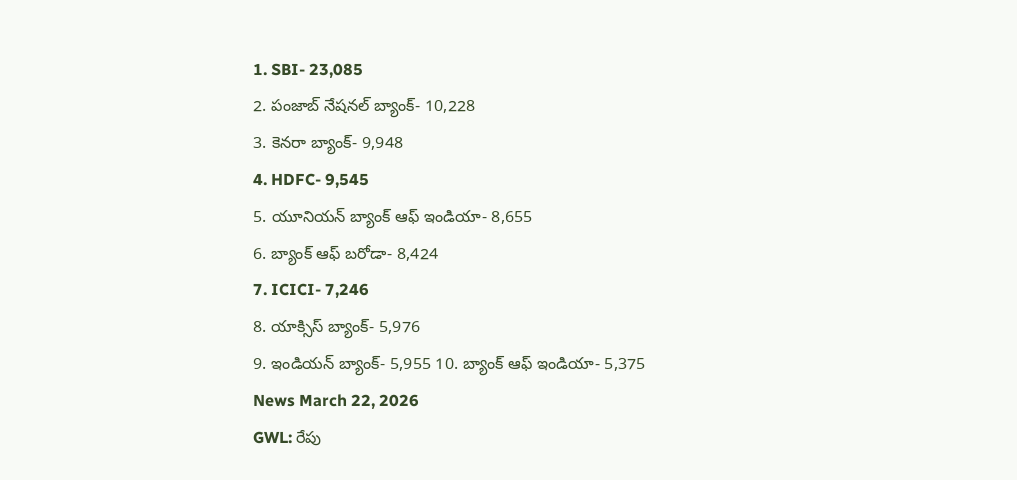1. SBI- 23,085
2. పంజాబ్ నేషనల్ బ్యాంక్- 10,228
3. కెనరా బ్యాంక్- 9,948
4. HDFC- 9,545
5. యూనియన్ బ్యాంక్ ఆఫ్ ఇండియా- 8,655
6. బ్యాంక్ ఆఫ్ బరోడా- 8,424
7. ICICI- 7,246
8. యాక్సిస్ బ్యాంక్- 5,976
9. ఇండియన్ బ్యాంక్- 5,955 10. బ్యాంక్ ఆఫ్ ఇండియా- 5,375
News March 22, 2026
GWL: రేపు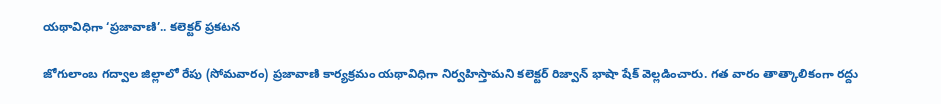యథావిధిగా ‘ప్రజావాణి’.. కలెక్టర్ ప్రకటన

జోగులాంబ గద్వాల జిల్లాలో రేపు (సోమవారం) ప్రజావాణి కార్యక్రమం యథావిధిగా నిర్వహిస్తామని కలెక్టర్ రిజ్వాన్ భాషా షేక్ వెల్లడించారు. గత వారం తాత్కాలికంగా రద్దు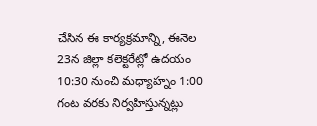చేసిన ఈ కార్యక్రమాన్ని, ఈనెల 23న జిల్లా కలెక్టరేట్లో ఉదయం 10:30 నుంచి మధ్యాహ్నం 1:00 గంట వరకు నిర్వహిస్తున్నట్లు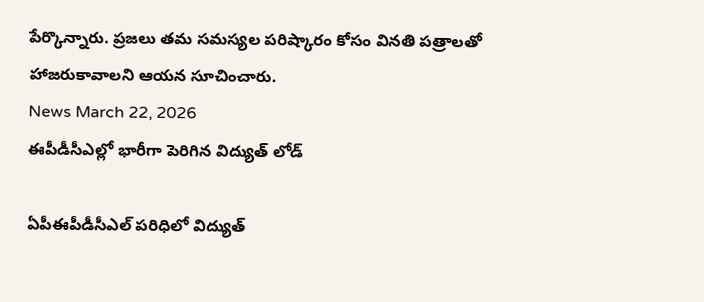పేర్కొన్నారు. ప్రజలు తమ సమస్యల పరిష్కారం కోసం వినతి పత్రాలతో హాజరుకావాలని ఆయన సూచించారు.
News March 22, 2026
ఈపీడీసీఎల్లో భారీగా పెరిగిన విద్యుత్ లోడ్

ఏపీఈపీడీసీఎల్ పరిధిలో విద్యుత్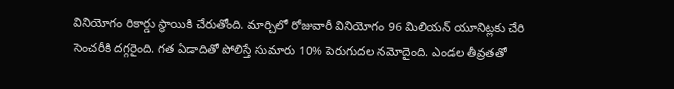వినియోగం రికార్డు స్థాయికి చేరుతోంది. మార్చిలో రోజువారీ వినియోగం 96 మిలియన్ యూనిట్లకు చేరి సెంచరీకి దగ్గరైంది. గత ఏడాదితో పోలిస్తే సుమారు 10% పెరుగుదల నమోదైంది. ఎండల తీవ్రతతో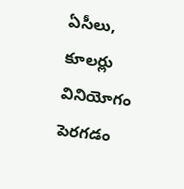ఏసీలు, కూలర్లు వినియోగం పెరగడం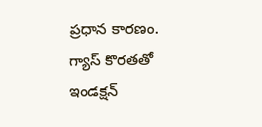ప్రధాన కారణం. గ్యాస్ కొరతతో ఇండక్షన్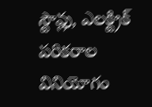స్టౌవ్లు, ఎలక్ట్రిక్ పరికరాల వినియోగం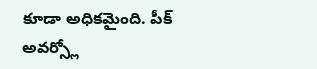కూడా అధికమైంది. పీక్ అవర్స్లో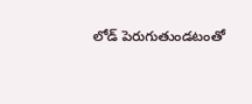లోడ్ పెరుగుతుండటంతో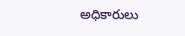అధికారులు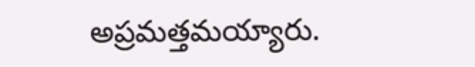అప్రమత్తమయ్యారు.